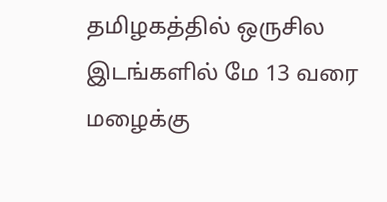தமிழகத்தில் ஒருசில இடங்களில் மே 13 வரை மழைக்கு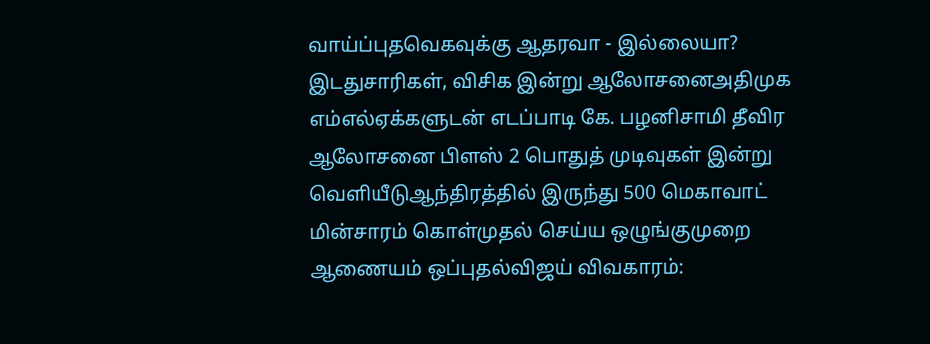வாய்ப்புதவெகவுக்கு ஆதரவா - இல்லையா? இடதுசாரிகள், விசிக இன்று ஆலோசனைஅதிமுக எம்எல்ஏக்களுடன் எடப்பாடி கே. பழனிசாமி தீவிர ஆலோசனை பிளஸ் 2 பொதுத் முடிவுகள் இன்று வெளியீடுஆந்திரத்தில் இருந்து 500 மெகாவாட் மின்சாரம் கொள்முதல் செய்ய ஒழுங்குமுறை ஆணையம் ஒப்புதல்விஜய் விவகாரம்: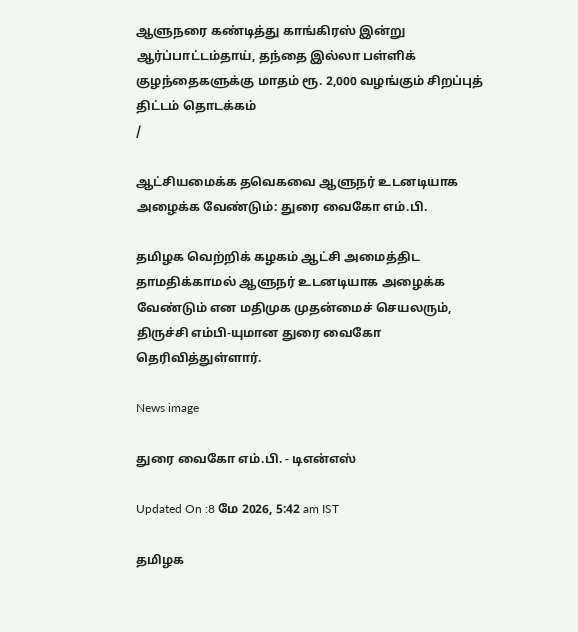ஆளுநரை கண்டித்து காங்கிரஸ் இன்று ஆர்ப்பாட்டம்தாய், தந்தை இல்லா பள்ளிக் குழந்தைகளுக்கு மாதம் ரூ. 2,000 வழங்கும் சிறப்புத் திட்டம் தொடக்கம்
/

ஆட்சியமைக்க தவெகவை ஆளுநர் உடனடியாக அழைக்க வேண்டும்: துரை வைகோ எம்.பி.

தமிழக வெற்றிக் கழகம் ஆட்சி அமைத்திட தாமதிக்காமல் ஆளுநர் உடனடியாக அழைக்க வேண்டும் என மதிமுக முதன்மைச் செயலரும், திருச்சி எம்பி-யுமான துரை வைகோ தெரிவித்துள்ளார்.

News image

துரை வைகோ எம்.பி. - டிஎன்எஸ்

Updated On :8 மே 2026, 5:42 am IST

தமிழக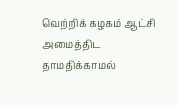வெற்றிக் கழகம் ஆட்சி அமைத்திட தாமதிக்காமல்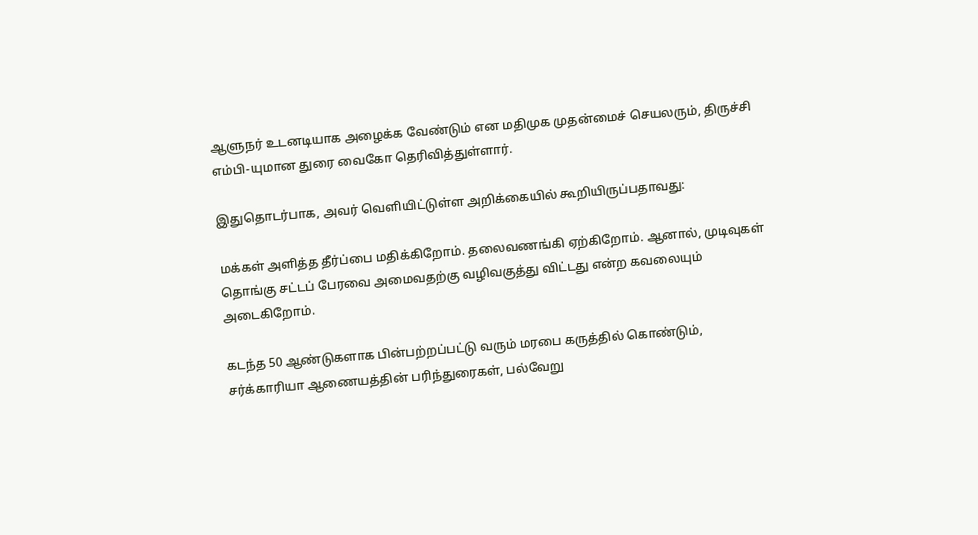ஆளுநர் உடனடியாக அழைக்க வேண்டும் என மதிமுக முதன்மைச் செயலரும், திருச்சி எம்பி-யுமான துரை வைகோ தெரிவித்துள்ளார்.

இதுதொடர்பாக, அவர் வெளியிட்டுள்ள அறிக்கையில் கூறியிருப்பதாவது:

மக்கள் அளித்த தீர்ப்பை மதிக்கிறோம். தலைவணங்கி ஏற்கிறோம். ஆனால், முடிவுகள் தொங்கு சட்டப் பேரவை அமைவதற்கு வழிவகுத்து விட்டது என்ற கவலையும் அடைகிறோம்.

கடந்த 50 ஆண்டுகளாக பின்பற்றப்பட்டு வரும் மரபை கருத்தில் கொண்டும், சர்க்காரியா ஆணையத்தின் பரிந்துரைகள், பல்வேறு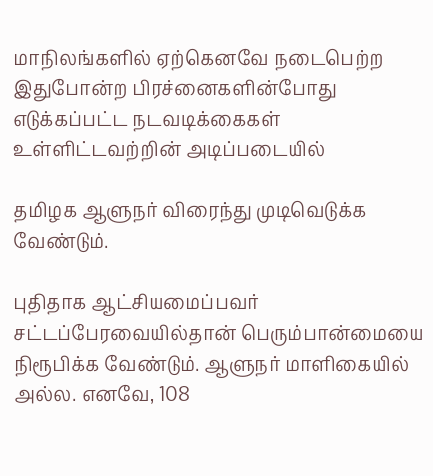மாநிலங்களில் ஏற்கெனவே நடைபெற்ற இதுபோன்ற பிரச்னைகளின்போது எடுக்கப்பட்ட நடவடிக்கைகள் உள்ளிட்டவற்றின் அடிப்படையில்

தமிழக ஆளுநர் விரைந்து முடிவெடுக்க வேண்டும்.

புதிதாக ஆட்சியமைப்பவர் சட்டப்பேரவையில்தான் பெரும்பான்மையை நிரூபிக்க வேண்டும். ஆளுநர் மாளிகையில் அல்ல. எனவே, 108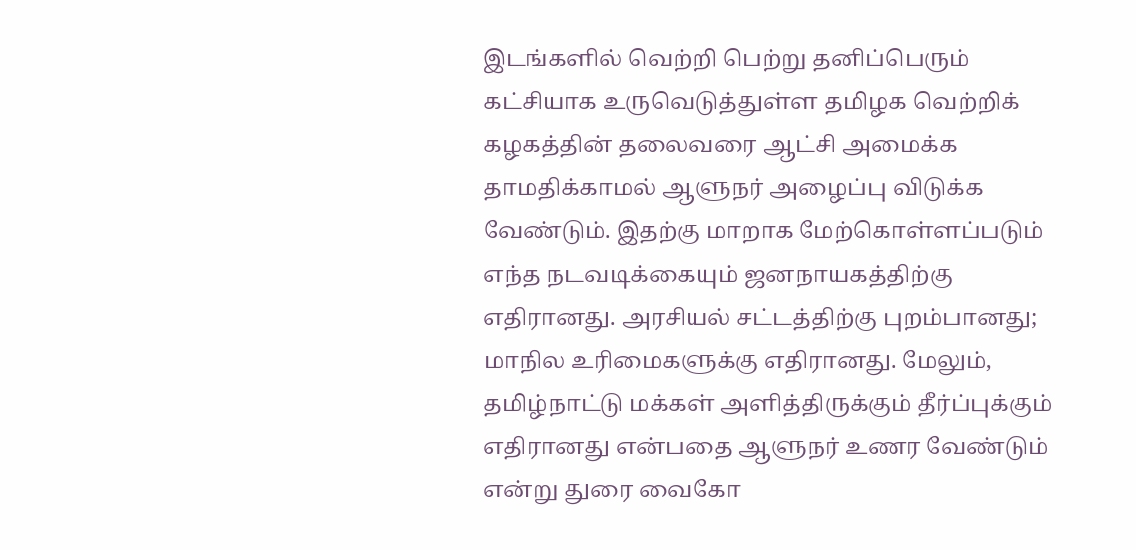இடங்களில் வெற்றி பெற்று தனிப்பெரும் கட்சியாக உருவெடுத்துள்ள தமிழக வெற்றிக் கழகத்தின் தலைவரை ஆட்சி அமைக்க தாமதிக்காமல் ஆளுநர் அழைப்பு விடுக்க வேண்டும். இதற்கு மாறாக மேற்கொள்ளப்படும் எந்த நடவடிக்கையும் ஜனநாயகத்திற்கு எதிரானது. அரசியல் சட்டத்திற்கு புறம்பானது; மாநில உரிமைகளுக்கு எதிரானது. மேலும், தமிழ்நாட்டு மக்கள் அளித்திருக்கும் தீர்ப்புக்கும் எதிரானது என்பதை ஆளுநர் உணர வேண்டும் என்று துரை வைகோ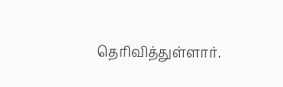தெரிவித்துள்ளார்.